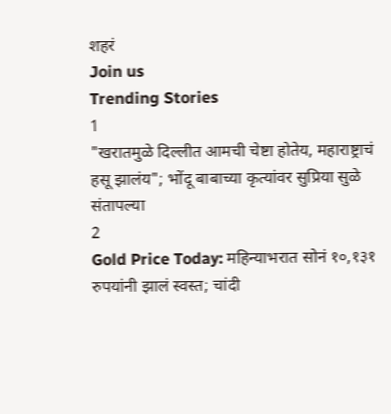शहरं
Join us
Trending Stories
1
"खरातमुळे दिल्लीत आमची चेष्टा होतेय, महाराष्ट्राचं हसू झालंय"; भोंदू बाबाच्या कृत्यांवर सुप्रिया सुळे संतापल्या
2
Gold Price Today: महिन्याभरात सोनं १०,१३१ रुपयांनी झालं स्वस्त; चांदी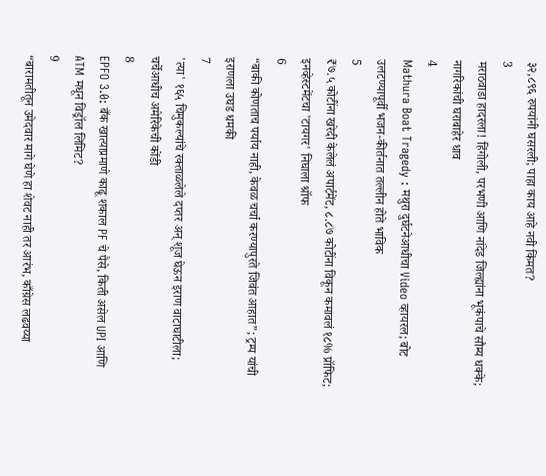३२,८९६ रुपयांनी घसरली; पाहा काय आहे नवी किंमत?
3
मराठवाडा हादरला! हिंगोली, परभणी आणि नांदेड जिल्ह्यांना भूकंपाचे सौम्य धक्के; नागरिकांची घराबाहेर धाव
4
Mathura Boat Tragedy : मथुरा दुर्घटनेआधीचा Video व्हायरल; बोट उलटण्यापूर्वी भजन-कीर्तनात तल्लीन होते भाविक
5
₹७.५ कोटींना खरेदी केलेलं अपार्टमेंट, ८.८७ कोटींना विकून कमावलं १८% प्रॉफिट; इनव्हेस्टमेंटचा 'टायगर' निघाला श्रॉफ
6
“बाकी कोणताच पर्याय नाही, केवळ चर्चा करण्यापुरते जिवंत आहात”; ट्रम्प यांची इराणला उघड धमकी
7
'त्या' १६५ चिमुकल्यांचे रक्ताळलेले दप्तर अन् शूज घेऊन इराण वाटाघाटीला; चर्चेआधीच अमेरिकेची कोंडी
8
EPFO 3.0: बँक खात्याप्रमाणे काढू शकाल PF चे पैसे, किती असेल UPI आणि ATM मधून विड्रॉल लिमिट?
9
“बारामतीतून उमेदवार मागे घेणे हा शेवट नाही तर आरंभ, काँग्रेस लढवय्या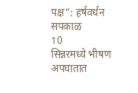पक्ष”: हर्षवर्धन सपकाळ
10
सिन्नरमध्ये भीषण अपघातात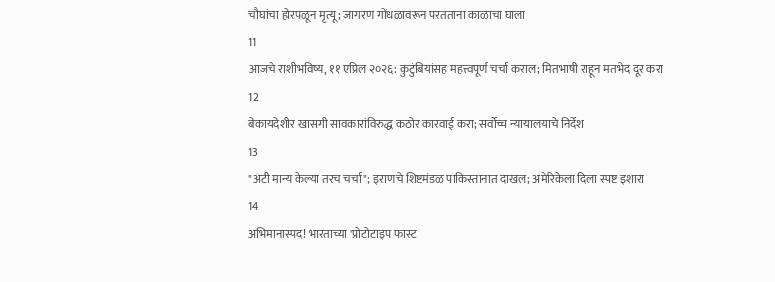चौघांचा होरपळून मृत्यू; जागरण गोंधळावरून परतताना काळाचा घाला
11
आजचे राशीभविष्य, ११ एप्रिल २०२६: कुटुंबियांसह महत्त्वपूर्ण चर्चा कराल; मितभाषी राहून मतभेद दूर करा
12
बेकायदेशीर खासगी सावकारांविरुद्ध कठोर कारवाई करा; सर्वोच्च न्यायालयाचे निर्देश
13
"अटी मान्य केल्या तरच चर्चा"; इराणचे शिष्टमंडळ पाकिस्तानात दाखल; अमेरिकेला दिला स्पष्ट इशारा
14
अभिमानास्पद! भारताच्या 'प्रोटोटाइप फास्ट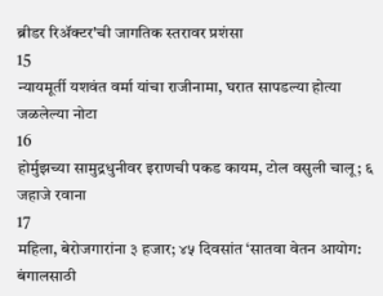ब्रीडर रिॲक्टर'ची जागतिक स्तरावर प्रशंसा
15
न्यायमूर्ती यशवंत वर्मा यांचा राजीनामा, घरात सापडल्या होत्या जळलेल्या नोटा
16
होर्मुझच्या सामुद्रधुनीवर इराणची पकड कायम, टोल वसुली चालू; ६ जहाजे रवाना
17
महिला, बेरोजगारांना ३ हजार; ४५ दिवसांत ‘सातवा वेतन आयोग: बंगालसाठी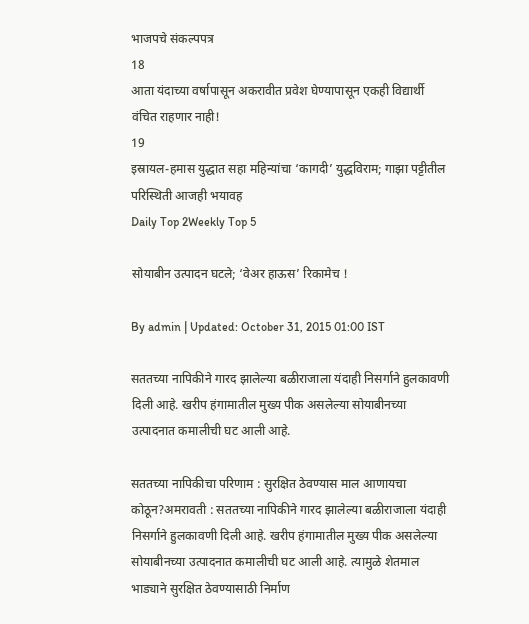भाजपचे संकल्पपत्र
18
आता यंदाच्या वर्षापासून अकरावीत प्रवेश घेण्यापासून एकही विद्यार्थी वंचित राहणार नाही!
19
इस्रायल-हमास युद्धात सहा महिन्यांचा ‘कागदी’ युद्धविराम; गाझा पट्टीतील परिस्थिती आजही भयावह
Daily Top 2Weekly Top 5

सोयाबीन उत्पादन घटले; ‘वेअर हाऊस’ रिकामेच !

By admin | Updated: October 31, 2015 01:00 IST

सततच्या नापिकीने गारद झालेल्या बळीराजाला यंदाही निसर्गाने हुलकावणी दिली आहे. खरीप हंगामातील मुख्य पीक असलेल्या सोयाबीनच्या उत्पादनात कमालीची घट आली आहे.

सततच्या नापिकीचा परिणाम : सुरक्षित ठेवण्यास माल आणायचा कोठून?अमरावती : सततच्या नापिकीने गारद झालेल्या बळीराजाला यंदाही निसर्गाने हुलकावणी दिली आहे. खरीप हंगामातील मुख्य पीक असलेल्या सोयाबीनच्या उत्पादनात कमालीची घट आली आहे. त्यामुळे शेतमाल भाड्याने सुरक्षित ठेवण्यासाठी निर्माण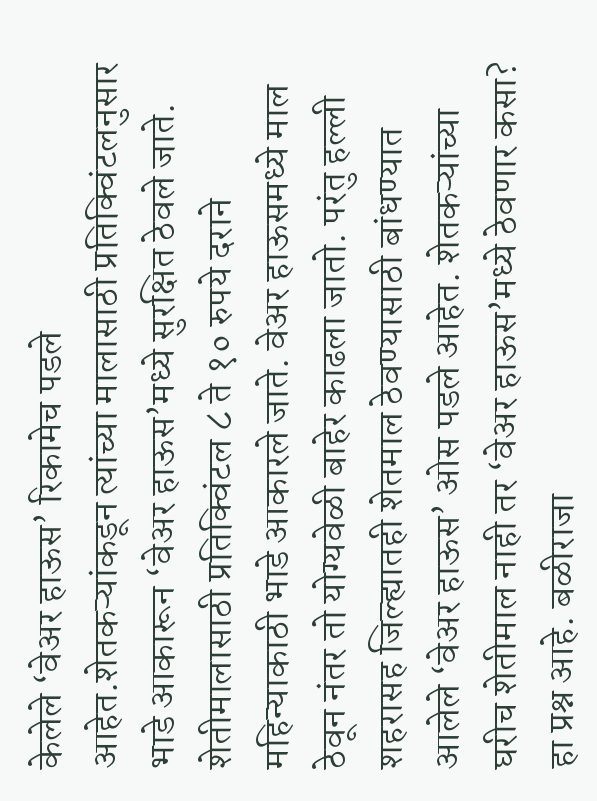केलेले ‘वेअर हाऊस’ रिकामेच पडले आहेत.शेतकऱ्यांकडून त्यांच्या मालासाठी प्रतिक्विंटलनुसार भाडे आकारून ‘वेअर हाऊस’मध्ये सुरक्षित ठेवले जाते. शेतीमालासाठी प्रतिक्विंटल ८ ते १० रुपये दराने महिन्याकाठी भाडे आकारले जाते. वेअर हाऊसमध्ये माल ठेवून नंतर तो योग्यवेळी बाहेर काढला जातो. परंतु हल्ली शहरासह जिल्ह्यातही शेतमाल ठेवण्यासाठी बांधण्यात आलेले ‘वेअर हाऊस’ ओस पडले आहेत. शेतकऱ्यांच्या घरीच शेतीमाल नाही तर ‘वेअर हाऊस’मध्ये ठेवणार कसा? हा प्रश्न आहे. बळीराजा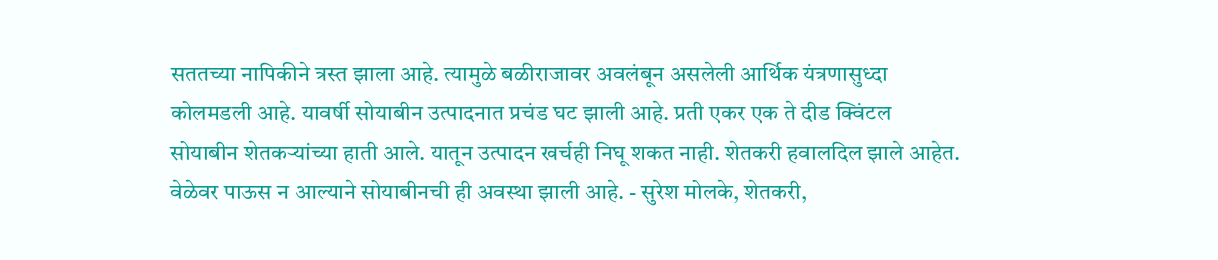सततच्या नापिकीने त्रस्त झाला आहे. त्यामुळे बळीराजावर अवलंबून असलेली आर्थिक यंत्रणासुध्दा कोलमडली आहे. यावर्षी सोयाबीन उत्पादनात प्रचंड घट झाली आहे. प्रती एकर एक ते दीड क्विंटल सोयाबीन शेतकऱ्यांच्या हाती आले. यातून उत्पादन खर्चही निघू शकत नाही. शेतकरी हवालदिल झाले आहेत. वेळेवर पाऊस न आल्याने सोयाबीनची ही अवस्था झाली आहे. - सुरेश मोलके, शेतकरी,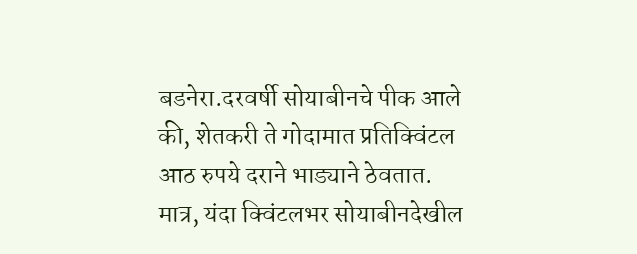बडनेरा.दरवर्षी सोयाबीनचे पीक आले की, शेतकरी ते गोदामात प्रतिक्विंटल आठ रुपये दराने भाड्याने ठेवतात. मात्र, यंदा क्विंटलभर सोयाबीनदेखील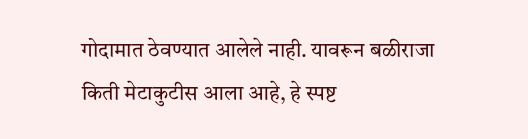गोदामात ठेवण्यात आलेले नाही. यावरून बळीराजा किती मेटाकुटीस आला आहे, हे स्पष्ट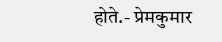होते.- प्रेमकुमार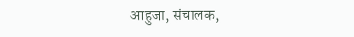आहुजा, संचालक,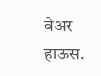वेअर हाऊस.